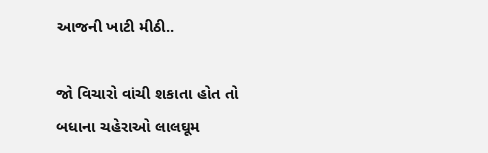આજની ખાટી મીઠી..

જો વિચારો વાંચી શકાતા હોત તો બધાના ચહેરાઓ લાલઘૂમ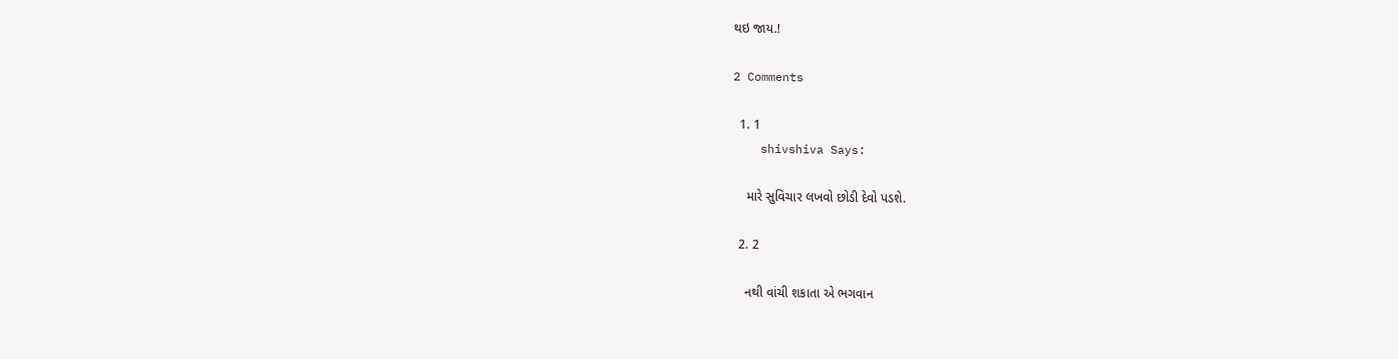થઇ જાય.!

2 Comments

  1. 1
    shivshiva Says:

    મારે સુવિચાર લખવો છોડી દેવો પડશે.

  2. 2

    નથી વાંચી શકાતા એ ભગવાન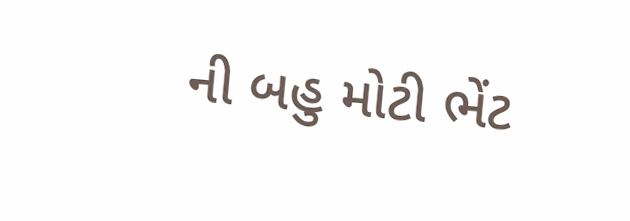ની બહુ મોટી ભેંટ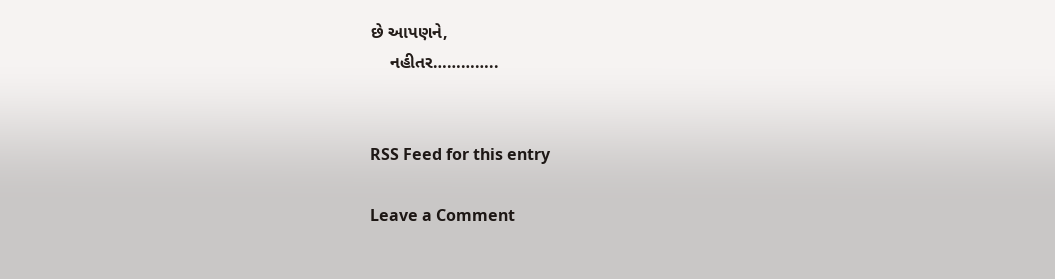છે આપણને,
    નહીતર…………..


RSS Feed for this entry

Leave a Comment